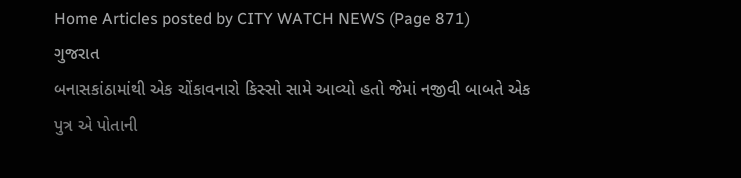Home Articles posted by CITY WATCH NEWS (Page 871)
ગુજરાત
બનાસકાંઠામાંથી એક ચોંકાવનારો કિસ્સો સામે આવ્યો હતો જેમાં નજીવી બાબતે એક પુત્ર એ પોતાની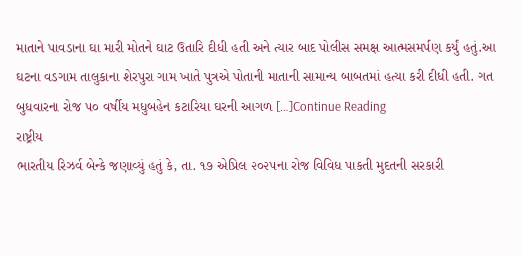માતાને પાવડાના ઘા મારી મોતને ઘાટ ઉતારિ દીધી હતી અને ત્યાર બાદ પોલીસ સમક્ષ આત્મસમર્પણ કર્યું હતું.આ ઘટના વડગામ તાલુકાના શેરપુરા ગામ ખાતે પુત્રએ પોતાની માતાની સામાન્ય બાબતમાં હત્યા કરી દીધી હતી. ગત બુધવારના રોજ ૫૦ વર્ષીય મધુબહેન કટારિયા ઘરની આગળ […]Continue Reading
રાષ્ટ્રીય
ભારતીય રિઝર્વ બેન્કે જણાવ્યું હતું કે, તા. ૧૭ એપ્રિલ ૨૦૨૫ના રોજ વિવિધ પાકતી મુદતની સરકારી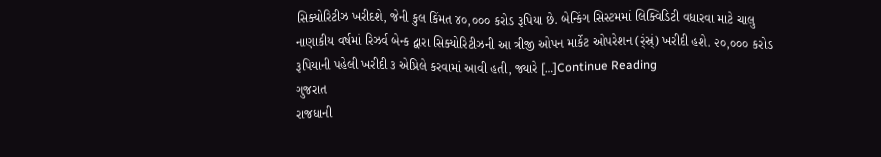સિક્યોરિટીઝ ખરીદશે, જેની કુલ કિંમત ૪૦,૦૦૦ કરોડ રૂપિયા છે. બેન્કિંગ સિસ્ટમમાં લિક્વિડિટી વધારવા માટે ચાલુ નાણાકીય વર્ષમાં રિઝર્વ બેન્ક દ્વારા સિક્યોરિટીઝની આ ત્રીજી ઓપન માર્કેટ ઓપરેશન (ર્ંસ્ર્ં) ખરીદી હશે. ૨૦,૦૦૦ કરોડ રૂપિયાની પહેલી ખરીદી ૩ એપ્રિલે કરવામાં આવી હતી, જ્યારે […]Continue Reading
ગુજરાત
રાજધાની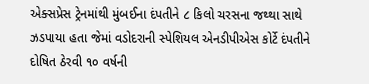એક્સપ્રેસ ટ્રેનમાંથી મુંબઈના દંપતીને ૮ કિલો ચરસના જથ્થા સાથે ઝડપાયા હતા જેમાં વડોદરાની સ્પેશિયલ એનડીપીએસ કોર્ટે દંપતીને દોષિત ઠેરવી ૧૦ વર્ષની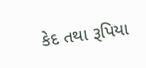કેદ તથા રૂપિયા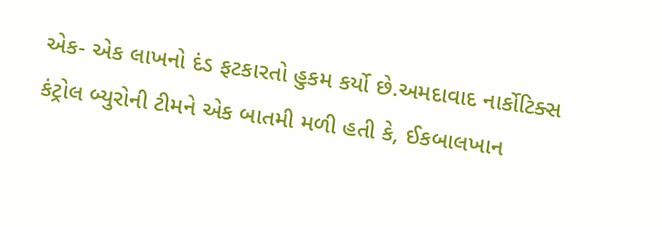એક- એક લાખનો દંડ ફટકારતો હુકમ કર્યો છે.અમદાવાદ નાર્કોટિક્સ કંટ્રોલ બ્યુરોની ટીમને એક બાતમી મળી હતી કે, ઈકબાલખાન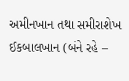અમીનખાન તથા સમીરાશેખ ઈકબાલખાન (બંને રહે –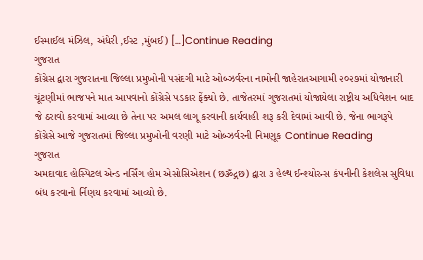ઈસ્માઈલ મંઝિલ, અંધેરી ,ઈસ્ટ ,મુંબઈ) […]Continue Reading
ગુજરાત
કોંગ્રેસ દ્વારા ગુજરાતના જિલ્લા પ્રમુખોની પસંદગી માટે ઓબ્ઝર્વરના નામોની જાહેરાતઆગામી ૨૦૨૭માં યોજાનારી ચૂંટણીમાં ભાજપને માત આપવાનો કોંગ્રેસે પડકાર ફેંક્યો છે. તાજેતરમાં ગુજરાતમાં યોજાયેલા રાષ્ટ્રીય અધિવેશન બાદ જે ઠરાવો કરવામાં આવ્યા છે તેના પર અમલ લાગૂ કરવાની કાર્યવાહી શરૂ કરી દેવામાં આવી છે. જેના ભાગરૂપે કોંગ્રેસે આજે ગુજરાતમાં જિલ્લા પ્રમુખોની વરણી માટે ઓબ્ઝર્વરની નિમણૂક Continue Reading
ગુજરાત
અમદાવાદ હોસ્પિટલ એન્ડ નર્સિંગ હોમ એસોસિએશન (છૐદ્ગછ) દ્વારા ૩ હેલ્થ ઈન્શ્યોરન્સ કંપનીની કેશલેસ સુવિધા બંધ કરવાનો ર્નિણય કરવામાં આવ્યો છે.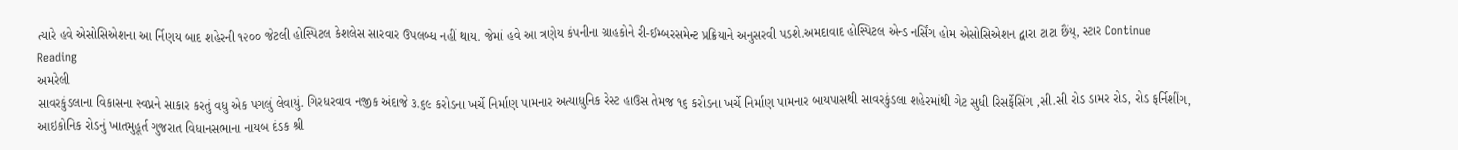ત્યારે હવે એસોસિએશના આ ર્નિણય બાદ શહેરની ૧૨૦૦ જેટલી હોસ્પિટલ કેશલેસ સારવાર ઉપલબ્ધ નહીં થાય. જેમાં હવે આ ત્રણેય કંપનીના ગ્રાહકોને રી-ઈમ્બરસમેન્ટ પ્રક્રિયાને અનુસરવી પડશે.અમદાવાદ હોસ્પિટલ એન્ડ નર્સિંગ હોમ એસોસિએશન દ્વારા ટાટા છૈંય્, સ્ટાર Continue Reading
અમરેલી
સાવરકુંડલાના વિકાસના સ્વપ્નને સાકાર કરતું વધુ એક પગલું લેવાયું. ગિરધરવાવ નજીક અંદાજે ૩.૬૯ કરોડના ખર્ચે નિર્માણ પામનાર અત્યાધુનિક રેસ્ટ હાઉસ તેમજ ૧૬ કરોડના ખર્ચે નિર્માણ પામનાર બાયપાસથી સાવરકુંડલા શહેરમાંથી ગેટ સુધી રિસર્ફેસિંગ ,સી.સી રોડ ડામર રોડ, રોડ ફર્નિશીંગ, આઇકોનિક રોડનું ખાતમુહૂર્ત ગુજરાત વિધાનસભાના નાયબ દંડક શ્રી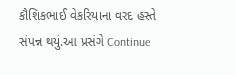કૌશિકભાઈ વેકરિયાના વરદ હસ્તે સંપન્ન થયું.આ પ્રસંગે Continue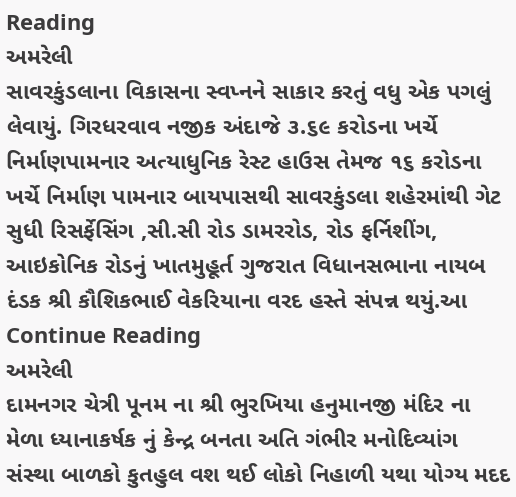Reading
અમરેલી
સાવરકુંડલાના વિકાસના સ્વપ્નને સાકાર કરતું વધુ એક પગલું લેવાયું. ગિરધરવાવ નજીક અંદાજે ૩.૬૯ કરોડના ખર્ચે નિર્માણપામનાર અત્યાધુનિક રેસ્ટ હાઉસ તેમજ ૧૬ કરોડના ખર્ચે નિર્માણ પામનાર બાયપાસથી સાવરકુંડલા શહેરમાંથી ગેટ સુધી રિસર્ફેસિંગ ,સી.સી રોડ ડામરરોડ, રોડ ફર્નિશીંગ, આઇકોનિક રોડનું ખાતમુહૂર્ત ગુજરાત વિધાનસભાના નાયબ દંડક શ્રી કૌશિકભાઈ વેકરિયાના વરદ હસ્તે સંપન્ન થયું.આ Continue Reading
અમરેલી
દામનગર ચેત્રી પૂનમ ના શ્રી ભુરખિયા હનુમાનજી મંદિર ના મેળા ધ્યાનાકર્ષક નું કેન્દ્ર બનતા અતિ ગંભીર મનોદિવ્યાંગ સંસ્થા બાળકો કુતહુલ વશ થઈ લોકો નિહાળી યથા યોગ્ય મદદ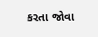કરતા જોવા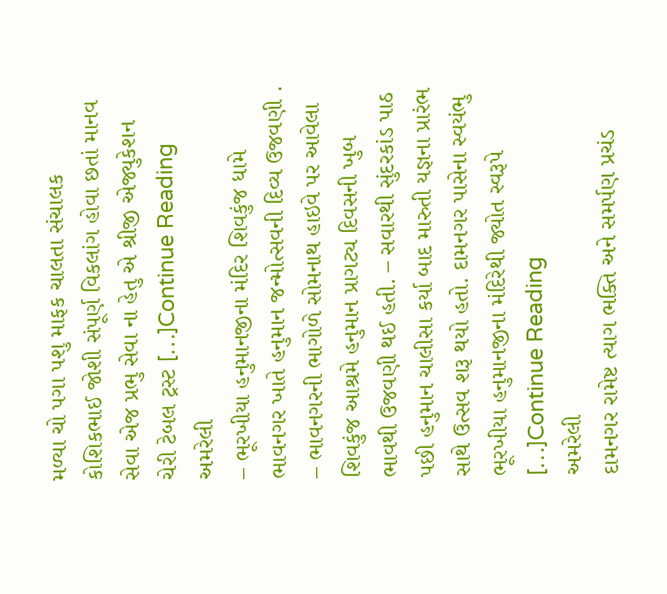મળ્યા ચો પગા પશુ માફક ચાલતા સંચાલક કોશિકભાઈ જોશી સંપૂર્ણ વિકલાંગ હોવા છતાં માનવ સેવા એજ પ્રભુ સેવા ના હેતુ એ શ્રીજી એજ્યુકેશન ચેરી ટેબલ ટ્રસ્ટ […]Continue Reading
અમરેલી
– ભૂરખીયા હનુમાનજીના મંદિર શિવકુંજ ધામે ભાવનગર ખાતે હનુમાન જન્મોત્સવની દિવ્ય ઉજવણી . – ભાવનગરની ભાગોળે સોમનાથ હાઇવે પર આવેલા શિવકુંજ આશ્રમે હનુમાન પ્રાગટ્ય દિવસની ખુબ ભાવથી ઉજવણી થઈ હતી. – સવારથી સુંદરકાંડ પાઠ પછી હનુમાન ચાલીસા કર્યા બાદ મારુતી યજ્ઞના પ્રારંભ સાથે ઉત્સવ શરૂ થયો હતો. દામનગર પાસેના સ્વયંભુ ભૂરખીયા હનુમાનજીના મંદિરેથી જ્યોત સ્વરૂપે […]Continue Reading
અમરેલી
દામનગર રામેષ્ટ ત્યાગ ભક્તિ અને સમર્પણ પ્રચંડ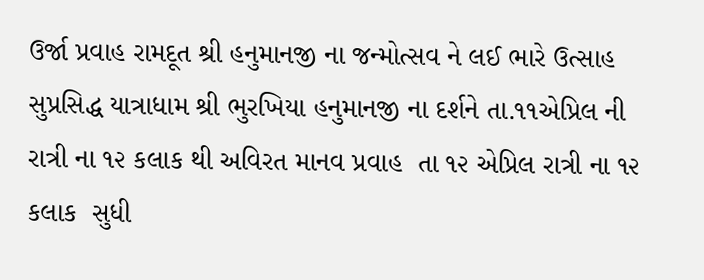ઉર્જા પ્રવાહ રામદૂત શ્રી હનુમાનજી ના જન્મોત્સવ ને લઈ ભારે ઉત્સાહ સુપ્રસિદ્ધ યાત્રાધામ શ્રી ભુરખિયા હનુમાનજી ના દર્શને તા.૧૧એપ્રિલ ની રાત્રી ના ૧૨ કલાક થી અવિરત માનવ પ્રવાહ  તા ૧૨ એપ્રિલ રાત્રી ના ૧૨ કલાક  સુધી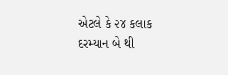એટલે કે ૨૪ કલાક દરમ્યાન બે થી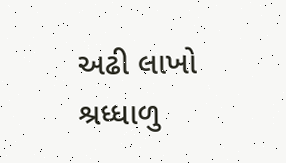અઢી લાખો શ્રધ્ધાળુ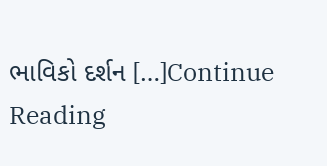ભાવિકો દર્શન […]Continue Reading